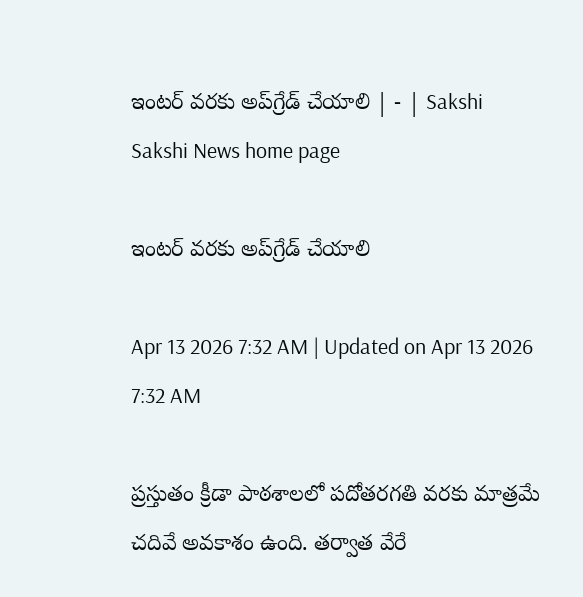ఇంటర్‌ వరకు అప్‌గ్రేడ్‌ చేయాలి | - | Sakshi
Sakshi News home page

ఇంటర్‌ వరకు అప్‌గ్రేడ్‌ చేయాలి

Apr 13 2026 7:32 AM | Updated on Apr 13 2026 7:32 AM

ప్రస్తుతం క్రీడా పాఠశాలలో పదోతరగతి వరకు మాత్రమే చదివే అవకాశం ఉంది. తర్వాత వేరే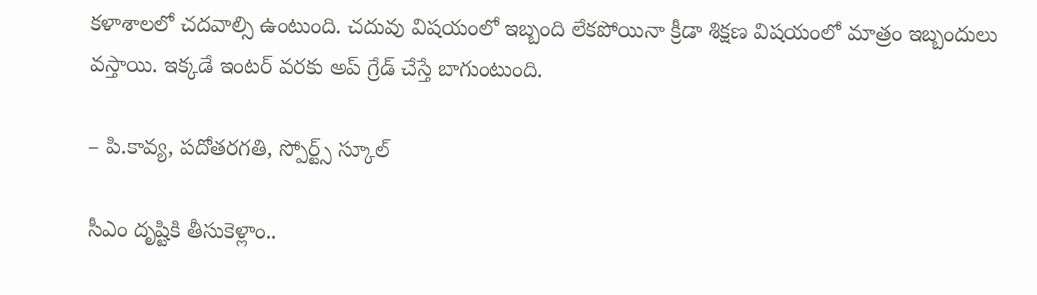కళాశాలలో చదవాల్సి ఉంటుంది. చదువు విషయంలో ఇబ్బంది లేకపోయినా క్రీడా శిక్షణ విషయంలో మాత్రం ఇబ్బందులు వస్తాయి. ఇక్కడే ఇంటర్‌ వరకు అప్‌ గ్రేడ్‌ చేస్తే బాగుంటుంది.

– పి.కావ్య, పదోతరగతి, స్పోర్ట్స్‌ స్కూల్‌

సీఎం దృష్టికి తీసుకెళ్లాం..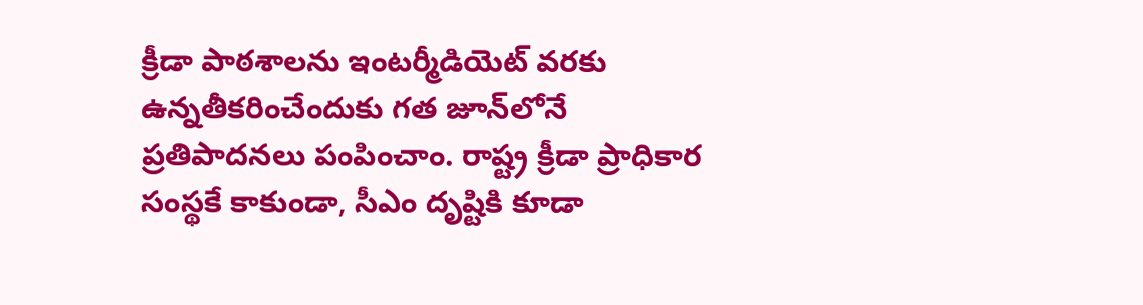క్రీడా పాఠశాలను ఇంటర్మీడియెట్‌ వరకు ఉన్నతీకరించేందుకు గత జూన్‌లోనే ప్రతిపాదనలు పంపించాం. రాష్ట్ర క్రీడా ప్రాధికార సంస్థకే కాకుండా, సీఎం దృష్టికి కూడా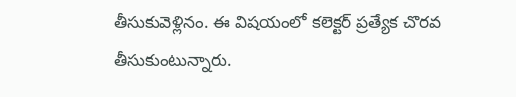తీసుకువెళ్లినం. ఈ విషయంలో కలెక్టర్‌ ప్రత్యేక చొరవ తీసుకుంటున్నారు.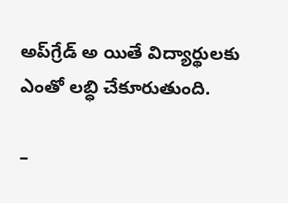అప్‌గ్రేడ్‌ అ యితే విద్యార్థులకు ఎంతో లబ్ధి చేకూరుతుంది.

–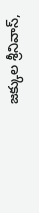జక్కుల శ్రీనివాస్‌,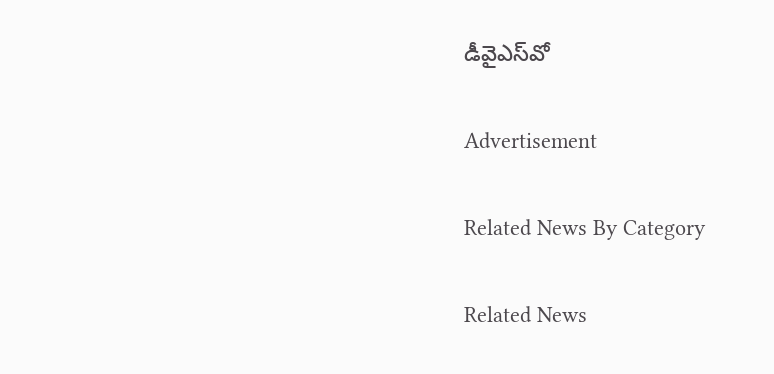డీవైఎస్‌వో

Advertisement

Related News By Category

Related News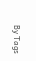By Tags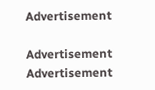Advertisement

Advertisement
Advertisement